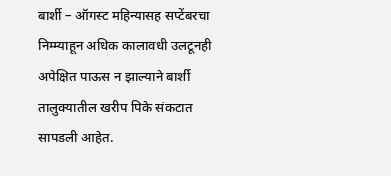बार्शी – ऑगस्ट महिन्यासह सप्टेंबरचा निम्म्याहून अधिक कालावधी उलटूनही अपेक्षित पाऊस न झाल्याने बार्शी तालुक्यातील खरीप पिके संकटात सापडली आहेत.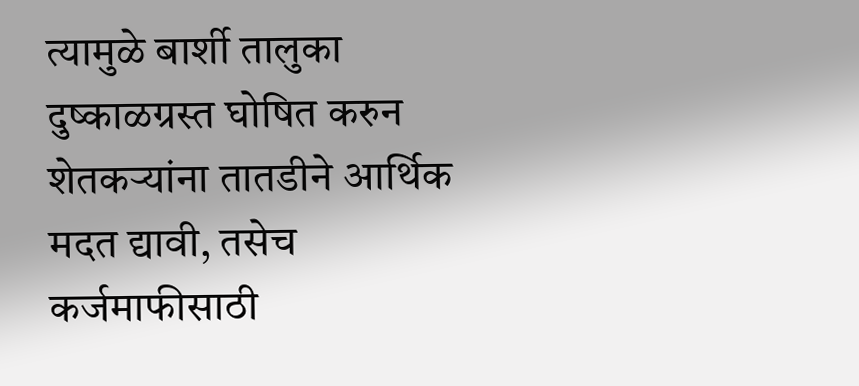त्यामुळे बार्शी तालुका दुष्काळग्रस्त घोषित करुन शेतकऱ्यांना तातडीने आर्थिक मदत द्यावी, तसेच कर्जमाफीसाठी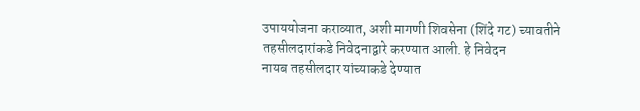उपाययोजना कराव्यात, अशी मागणी शिवसेना (शिंदे गट) च्यावतीने तहसीलदारांकडे निवेदनाद्वारे करण्यात आली. हे निवेदन
नायब तहसीलदार यांच्याकडे देण्यात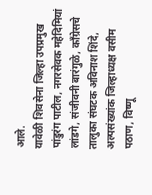आले.
यावेळी शिवसेना जिल्हा उपप्रमुख पांडुरंग पाटील, नगरसेवक महेदिमियां लांडगे, संजीवनी बारंगुळे, काँग्रेसचे तालुका संघटक अविनाश शिंदे, अल्पसंख्यांक जिल्हाध्यक्ष वसीम पठाण, विष्णू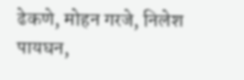ढेकणे, मोहन गरजे, निलेश पायघन,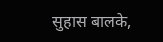सुहास बालके,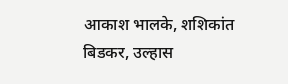आकाश भालके, शशिकांत बिडकर, उल्हास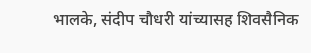भालके, संदीप चौधरी यांच्यासह शिवसैनिक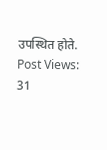उपस्थित होते.
Post Views: 31